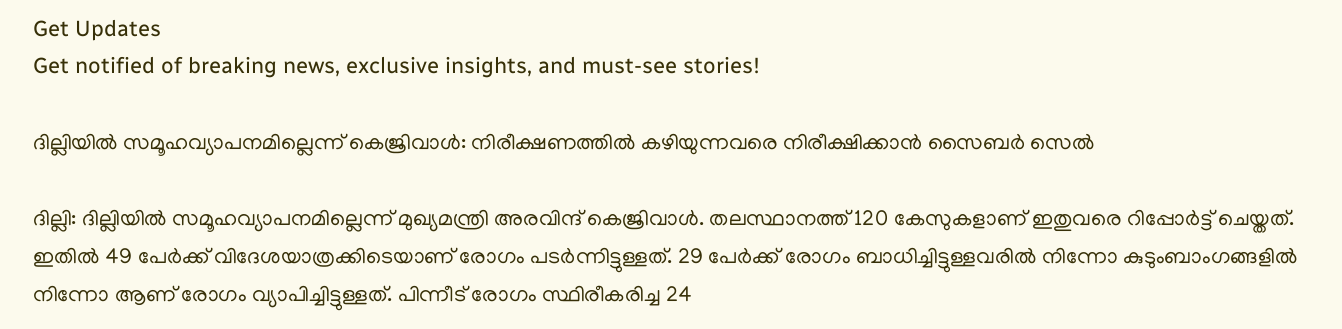Get Updates
Get notified of breaking news, exclusive insights, and must-see stories!

ദില്ലിയിൽ സമൂഹവ്യാപനമില്ലെന്ന് കെജ്രിവാൾ: നിരീക്ഷണത്തിൽ കഴിയുന്നവരെ നിരീക്ഷിക്കാൻ സൈബർ സെൽ

ദില്ലി: ദില്ലിയിൽ സമൂഹവ്യാപനമില്ലെന്ന് മുഖ്യമന്ത്രി അരവിന്ദ് കെജ്രിവാൾ. തലസ്ഥാനത്ത് 120 കേസുകളാണ് ഇതുവരെ റിപ്പോർട്ട് ചെയ്തത്. ഇതിൽ 49 പേർക്ക് വിദേശയാത്രക്കിടെയാണ് രോഗം പടർന്നിട്ടുള്ളത്. 29 പേർക്ക് രോഗം ബാധിച്ചിട്ടുള്ളവരിൽ നിന്നോ കുടുംബാംഗങ്ങളിൽ നിന്നോ ആണ് രോഗം വ്യാപിച്ചിട്ടുള്ളത്. പിന്നീട് രോഗം സ്ഥിരീകരിച്ച 24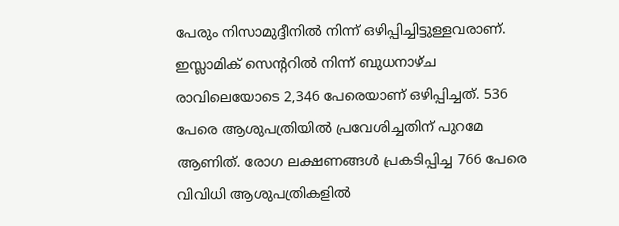പേരും നിസാമുദ്ദീനിൽ നിന്ന് ഒഴിപ്പിച്ചിട്ടുള്ളവരാണ്. ഇസ്ലാമിക് സെന്ററിൽ നിന്ന് ബുധനാഴ്ച രാവിലെയോടെ 2,346 പേരെയാണ് ഒഴിപ്പിച്ചത്. 536 പേരെ ആശുപത്രിയിൽ പ്രവേശിച്ചതിന് പുറമേ ആണിത്. രോഗ ലക്ഷണങ്ങൾ പ്രകടിപ്പിച്ച 766 പേരെ വിവിധി ആശുപത്രികളിൽ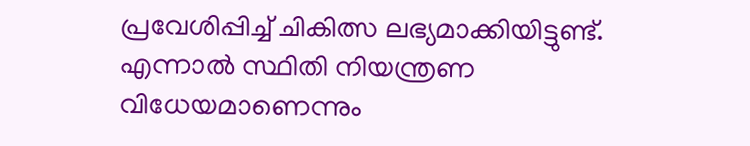പ്രവേശിപ്പിച്ച് ചികിത്സ ലഭ്യമാക്കിയിട്ടുണ്ട്. എന്നാൽ സ്ഥിതി നിയന്ത്രണ വിധേയമാണെന്നും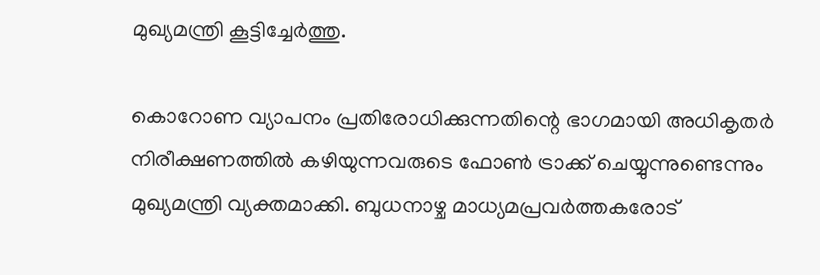മുഖ്യമന്ത്രി കൂട്ടിച്ചേർത്തു.

കൊറോണ വ്യാപനം പ്രതിരോധിക്കുന്നതിന്റെ ഭാഗമായി അധികൃതർ
നിരീക്ഷണത്തിൽ കഴിയുന്നവരുടെ ഫോൺ ട്രാക്ക് ചെയ്യുന്നുണ്ടെന്നും മുഖ്യമന്ത്രി വ്യക്തമാക്കി. ബുധനാഴ്ച മാധ്യമപ്രവർത്തകരോട്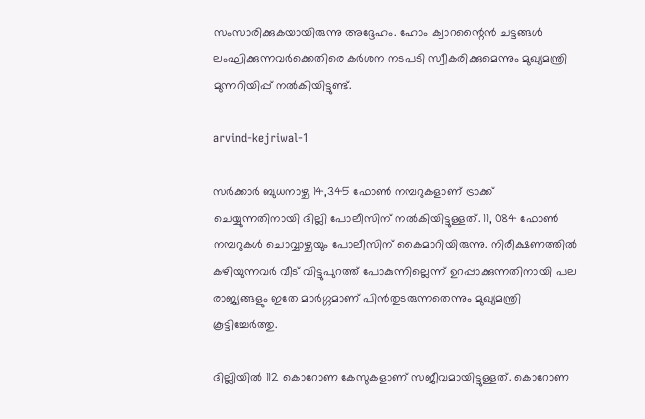സംസാരിക്കുകയായിരുന്നു അദ്ദേഹം. ഹോം ക്വാറന്റൈൻ ചട്ടങ്ങൾ ലംഘിക്കുന്നവർക്കെതിരെ കർശന നടപടി സ്വീകരിക്കുമെന്നും മുഖ്യമന്ത്രി മുന്നറിയിപ്പ് നൽകിയിട്ടുണ്ട്.

arvind-kejriwal-1

സർക്കാർ ബുധനാഴ്ച 14,345 ഫോൺ നമ്പറുകളാണ് ട്രാക്ക് ചെയ്യുന്നതിനായി ദില്ലി പോലീസിന് നൽകിയിട്ടുള്ളത്. 11, 084 ഫോൺ നമ്പറുകൾ ചൊവ്വാഴ്ചയും പോലീസിന് കൈമാറിയിരുന്നു. നിരീക്ഷണത്തിൽ കഴിയുന്നവർ വീട് വിട്ടുപുറത്ത് പോകുന്നില്ലെന്ന് ഉറപ്പാക്കുന്നതിനായി പല രാജ്യങ്ങളും ഇതേ മാർഗ്ഗമാണ് പിൻതുടരുന്നതെന്നും മുഖ്യമന്ത്രി കൂട്ടിച്ചേർത്തു.

ദില്ലിയിൽ 112 കൊറോണ കേസുകളാണ് സജീവമായിട്ടുള്ളത്. കൊറോണ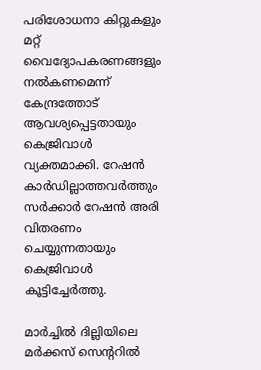പരിശോധനാ കിറ്റുകളും മറ്റ് വൈദ്യോപകരണങ്ങളും നൽകണമെന്ന് കേന്ദ്രത്തോട് ആവശ്യപ്പെട്ടതായും കെജ്രിവാൾ വ്യക്തമാക്കി. റേഷൻ കാർഡില്ലാത്തവർത്തും സർക്കാർ റേഷൻ അരി വിതരണം ചെയ്യുന്നതായും കെജ്രിവാൾ കൂട്ടിച്ചേർത്തു.

മാർച്ചിൽ ദില്ലിയിലെ മർക്കസ് സെന്ററിൽ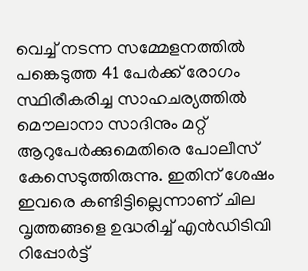വെച്ച് നടന്ന സമ്മേളനത്തിൽ പങ്കെടുത്ത 41 പേർക്ക് രോഗം സ്ഥിരീകരിച്ച സാഹചര്യത്തിൽ മൌലാനാ സാദിനും മറ്റ് ആറുപേർക്കുമെതിരെ പോലീസ് കേസെടുത്തിരുന്നു. ഇതിന് ശേഷം ഇവരെ കണ്ടിട്ടില്ലെന്നാണ് ചില വൃത്തങ്ങളെ ഉദ്ധരിച്ച് എൻഡിടിവി റിപ്പോർട്ട്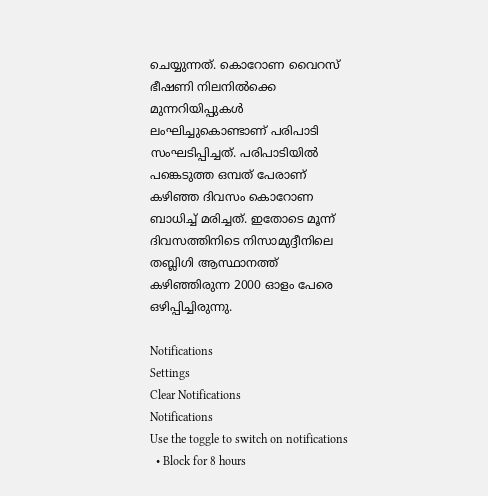ചെയ്യുന്നത്. കൊറോണ വൈറസ് ഭീഷണി നിലനിൽക്കെ മുന്നറിയിപ്പുകൾ ലംഘിച്ചുകൊണ്ടാണ് പരിപാടി സംഘടിപ്പിച്ചത്. പരിപാടിയിൽ പങ്കെടുത്ത ഒമ്പത് പേരാണ് കഴിഞ്ഞ ദിവസം കൊറോണ ബാധിച്ച് മരിച്ചത്. ഇതോടെ മൂന്ന് ദിവസത്തിനിടെ നിസാമുദ്ദീനിലെ തബ്ലിഗി ആസ്ഥാനത്ത് കഴിഞ്ഞിരുന്ന 2000 ഓളം പേരെ ഒഴിപ്പിച്ചിരുന്നു.

Notifications
Settings
Clear Notifications
Notifications
Use the toggle to switch on notifications
  • Block for 8 hours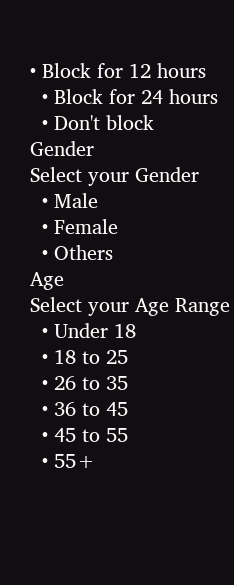• Block for 12 hours
  • Block for 24 hours
  • Don't block
Gender
Select your Gender
  • Male
  • Female
  • Others
Age
Select your Age Range
  • Under 18
  • 18 to 25
  • 26 to 35
  • 36 to 45
  • 45 to 55
  • 55+